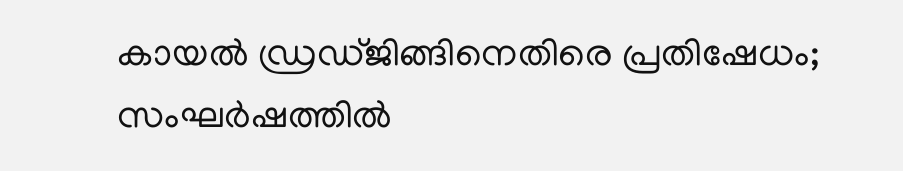കായൽ ഡ്രഡ്ജിങ്ങിനെതിരെ പ്രതിഷേധം; സംഘർഷത്തിൽ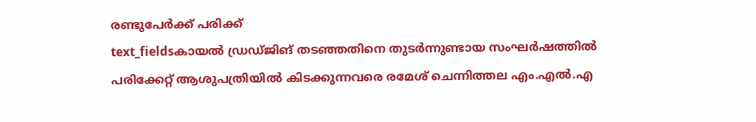രണ്ടുപേർക്ക് പരിക്ക്
text_fieldsകായൽ ഡ്രഡ്ജിങ് തടഞ്ഞതിനെ തുടർന്നുണ്ടായ സംഘർഷത്തിൽ പരിക്കേറ്റ് ആശുപത്രിയിൽ കിടക്കുന്നവരെ രമേശ് ചെന്നിത്തല എം.എൽ.എ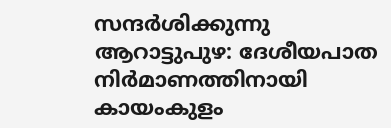സന്ദർശിക്കുന്നു
ആറാട്ടുപുഴ: ദേശീയപാത നിർമാണത്തിനായി കായംകുളം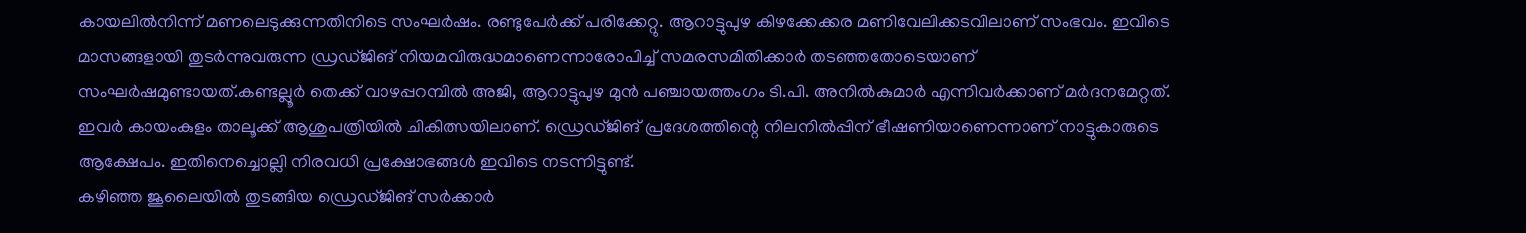കായലിൽനിന്ന് മണലെടുക്കുന്നതിനിടെ സംഘർഷം. രണ്ടുപേർക്ക് പരിക്കേറ്റു. ആറാട്ടുപുഴ കിഴക്കേക്കര മണിവേലിക്കടവിലാണ് സംഭവം. ഇവിടെ മാസങ്ങളായി തുടർന്നുവരുന്ന ഡ്രഡ്ജിങ് നിയമവിരുദ്ധമാണെന്നാരോപിച്ച് സമരസമിതിക്കാർ തടഞ്ഞതോടെയാണ് സംഘർഷമുണ്ടായത്.കണ്ടല്ലൂർ തെക്ക് വാഴപ്പറമ്പിൽ അജി, ആറാട്ടുപുഴ മുൻ പഞ്ചായത്തംഗം ടി.പി. അനിൽകുമാർ എന്നിവർക്കാണ് മർദനമേറ്റത്. ഇവർ കായംകുളം താലൂക്ക് ആശുപത്രിയിൽ ചികിത്സയിലാണ്. ഡ്രെഡ്ജിങ് പ്രദേശത്തിന്റെ നിലനിൽപ്പിന് ഭീഷണിയാണെന്നാണ് നാട്ടുകാരുടെ ആക്ഷേപം. ഇതിനെച്ചൊല്ലി നിരവധി പ്രക്ഷോഭങ്ങൾ ഇവിടെ നടന്നിട്ടുണ്ട്.
കഴിഞ്ഞ ജൂലൈയിൽ തുടങ്ങിയ ഡ്രെഡ്ജിങ് സർക്കാർ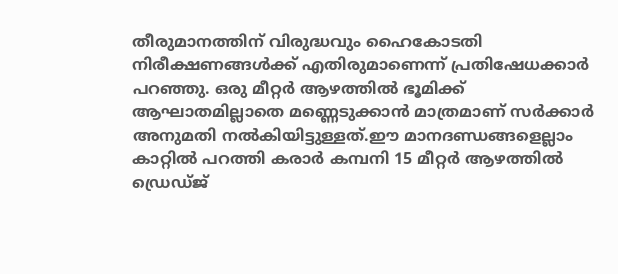തീരുമാനത്തിന് വിരുദ്ധവും ഹൈകോടതി നിരീക്ഷണങ്ങൾക്ക് എതിരുമാണെന്ന് പ്രതിഷേധക്കാർ പറഞ്ഞു. ഒരു മീറ്റർ ആഴത്തിൽ ഭൂമിക്ക് ആഘാതമില്ലാതെ മണ്ണെടുക്കാൻ മാത്രമാണ് സർക്കാർ അനുമതി നൽകിയിട്ടുള്ളത്.ഈ മാനദണ്ഡങ്ങളെല്ലാം കാറ്റിൽ പറത്തി കരാർ കമ്പനി 15 മീറ്റർ ആഴത്തിൽ ഡ്രെഡ്ജ്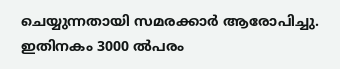ചെയ്യുന്നതായി സമരക്കാർ ആരോപിച്ചു. ഇതിനകം 3000 ൽപരം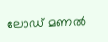ലോഡ് മണൽ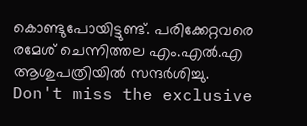കൊണ്ടുപോയിട്ടുണ്ട്. പരിക്കേറ്റവരെ രമേശ് ചെന്നിത്തല എം.എൽ.എ ആശുപത്രിയിൽ സന്ദർശിച്ചു.
Don't miss the exclusive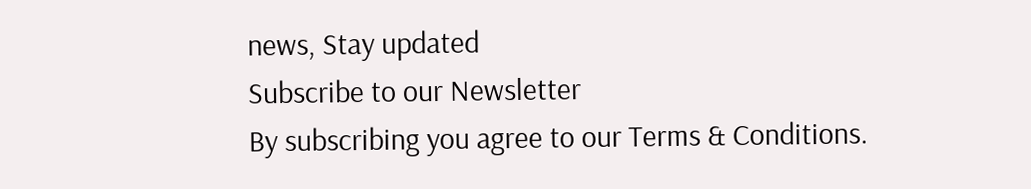news, Stay updated
Subscribe to our Newsletter
By subscribing you agree to our Terms & Conditions.